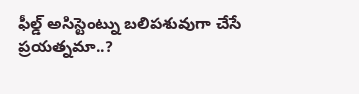ఫీల్డ్ అసిస్టెంట్ను బలిపశువుగా చేసే ప్రయత్నమా..?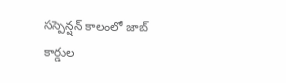సస్పెన్షన్ కాలంలో జాబ్ కార్డుల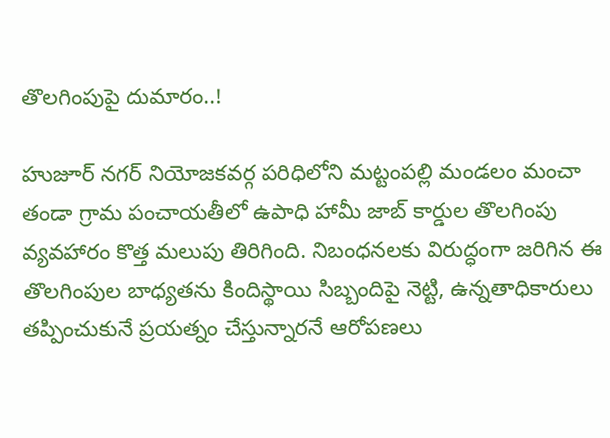తొలగింపుపై దుమారం..!

హుజూర్ నగర్ నియోజకవర్గ పరిధిలోని మట్టంపల్లి మండలం మంచా తండా గ్రామ పంచాయతీలో ఉపాధి హామీ జాబ్ కార్డుల తొలగింపు వ్యవహారం కొత్త మలుపు తిరిగింది. నిబంధనలకు విరుద్ధంగా జరిగిన ఈ తొలగింపుల బాధ్యతను కిందిస్థాయి సిబ్బందిపై నెట్టి, ఉన్నతాధికారులు తప్పించుకునే ప్రయత్నం చేస్తున్నారనే ఆరోపణలు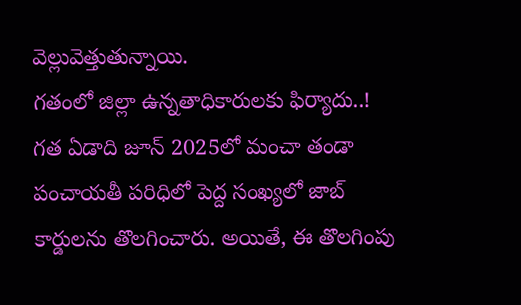వెల్లువెత్తుతున్నాయి.
గతంలో జిల్లా ఉన్నతాధికారులకు ఫిర్యాదు..!
గత ఏడాది జూన్ 2025లో మంచా తండా పంచాయతీ పరిధిలో పెద్ద సంఖ్యలో జాబ్ కార్డులను తొలగించారు. అయితే, ఈ తొలగింపు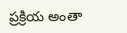ప్రక్రియ అంతా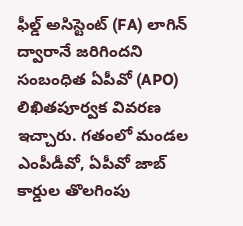ఫీల్డ్ అసిస్టెంట్ (FA) లాగిన్ ద్వారానే జరిగిందని సంబంధిత ఏపీవో (APO) లిఖితపూర్వక వివరణ ఇచ్చారు. గతంలో మండల ఎంపీడీవో, ఏపీవో జాబ్ కార్డుల తొలగింపు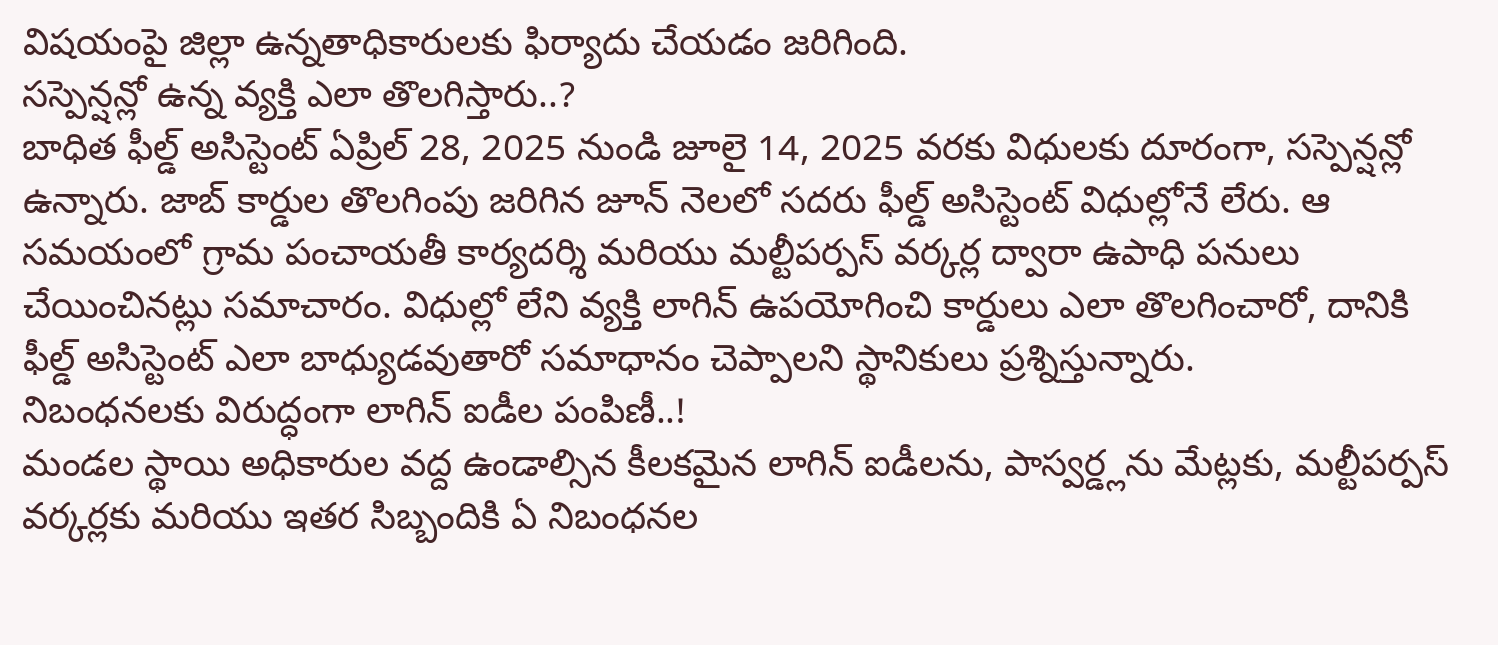విషయంపై జిల్లా ఉన్నతాధికారులకు ఫిర్యాదు చేయడం జరిగింది.
సస్పెన్షన్లో ఉన్న వ్యక్తి ఎలా తొలగిస్తారు..?
బాధిత ఫీల్డ్ అసిస్టెంట్ ఏప్రిల్ 28, 2025 నుండి జూలై 14, 2025 వరకు విధులకు దూరంగా, సస్పెన్షన్లో ఉన్నారు. జాబ్ కార్డుల తొలగింపు జరిగిన జూన్ నెలలో సదరు ఫీల్డ్ అసిస్టెంట్ విధుల్లోనే లేరు. ఆ సమయంలో గ్రామ పంచాయతీ కార్యదర్శి మరియు మల్టీపర్పస్ వర్కర్ల ద్వారా ఉపాధి పనులు చేయించినట్లు సమాచారం. విధుల్లో లేని వ్యక్తి లాగిన్ ఉపయోగించి కార్డులు ఎలా తొలగించారో, దానికి ఫీల్డ్ అసిస్టెంట్ ఎలా బాధ్యుడవుతారో సమాధానం చెప్పాలని స్థానికులు ప్రశ్నిస్తున్నారు.
నిబంధనలకు విరుద్ధంగా లాగిన్ ఐడీల పంపిణీ..!
మండల స్థాయి అధికారుల వద్ద ఉండాల్సిన కీలకమైన లాగిన్ ఐడీలను, పాస్వర్డ్లను మేట్లకు, మల్టీపర్పస్ వర్కర్లకు మరియు ఇతర సిబ్బందికి ఏ నిబంధనల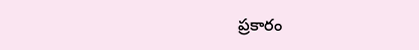ప్రకారం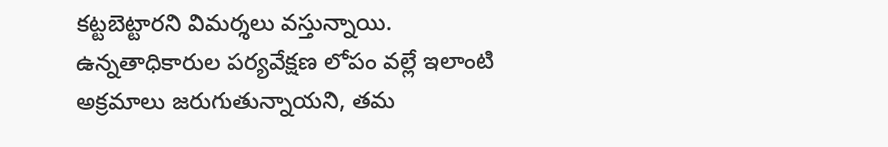కట్టబెట్టారని విమర్శలు వస్తున్నాయి. ఉన్నతాధికారుల పర్యవేక్షణ లోపం వల్లే ఇలాంటి అక్రమాలు జరుగుతున్నాయని, తమ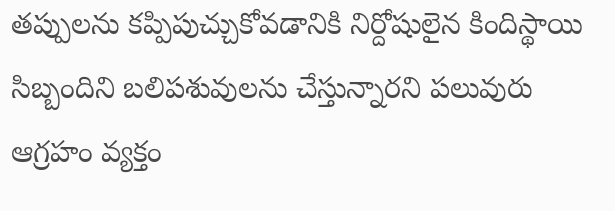తప్పులను కప్పిపుచ్చుకోవడానికి నిర్దోషులైన కిందిస్థాయి సిబ్బందిని బలిపశువులను చేస్తున్నారని పలువురు ఆగ్రహం వ్యక్తం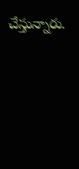చేస్తున్నారు.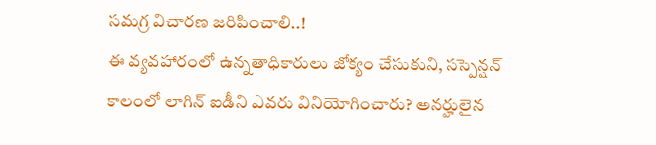సమగ్ర విచారణ జరిపించాలి..!
ఈ వ్యవహారంలో ఉన్నతాధికారులు జోక్యం చేసుకుని, సస్పెన్షన్ కాలంలో లాగిన్ ఐడీని ఎవరు వినియోగించారు? అనర్హులైన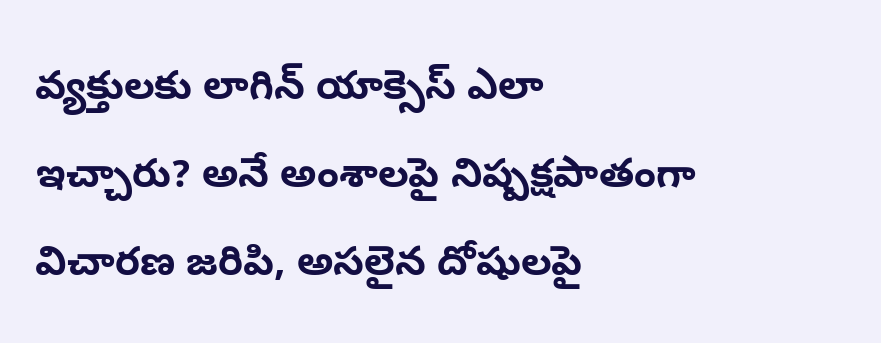వ్యక్తులకు లాగిన్ యాక్సెస్ ఎలా ఇచ్చారు? అనే అంశాలపై నిష్పక్షపాతంగా విచారణ జరిపి, అసలైన దోషులపై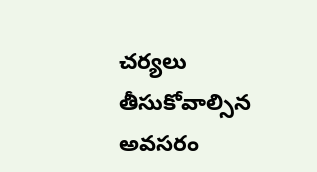చర్యలు తీసుకోవాల్సిన అవసరం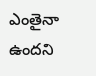ఎంతైనా ఉందని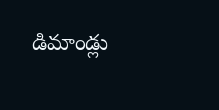డిమాండ్లు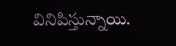వినిపిస్తున్నాయి.